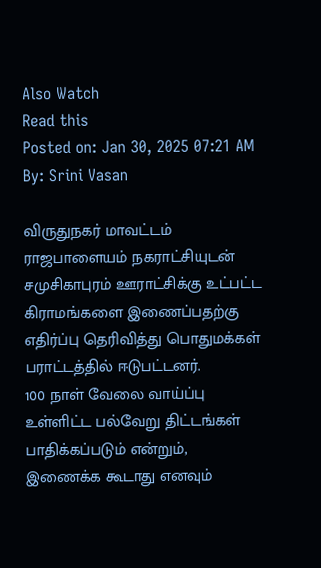Also Watch
Read this
Posted on: Jan 30, 2025 07:21 AM
By: Srini Vasan

விருதுநகர் மாவட்டம் ராஜபாளையம் நகராட்சியுடன் சமுசிகாபுரம் ஊராட்சிக்கு உட்பட்ட கிராமங்களை இணைப்பதற்கு எதிர்ப்பு தெரிவித்து பொதுமக்கள் பராட்டத்தில் ஈடுபட்டனர்.
100 நாள் வேலை வாய்ப்பு உள்ளிட்ட பல்வேறு திட்டங்கள் பாதிக்கப்படும் என்றும், இணைக்க கூடாது எனவும்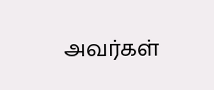அவர்கள்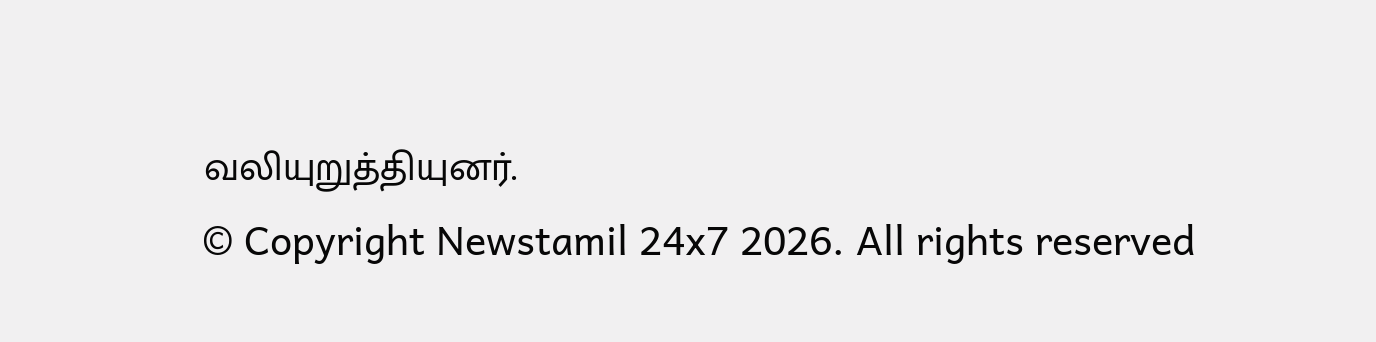வலியுறுத்தியுனர்.
© Copyright Newstamil 24x7 2026. All rights reserved